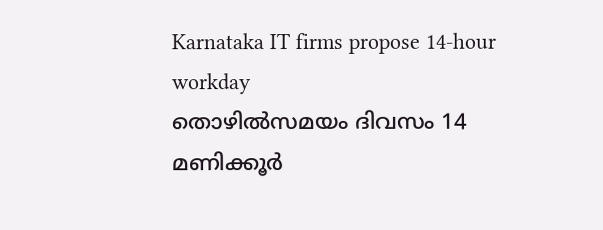Karnataka IT firms propose 14-hour workday
തൊഴില്‍സമയം ദിവസം 14 മണിക്കൂര്‍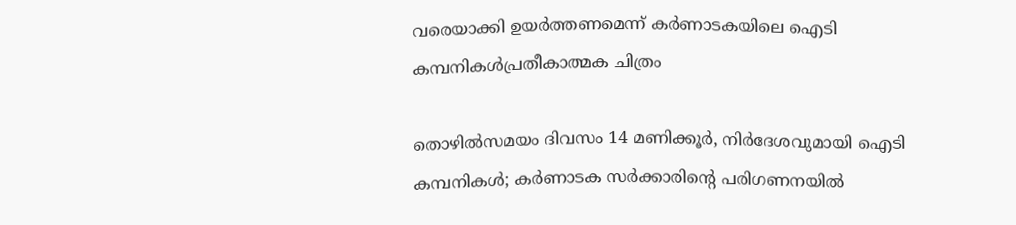വരെയാക്കി ഉയര്‍ത്തണമെന്ന് കര്‍ണാടകയിലെ ഐടി കമ്പനികള്‍പ്രതീകാത്മക ചിത്രം

തൊഴില്‍സമയം ദിവസം 14 മണിക്കൂര്‍, നിര്‍ദേശവുമായി ഐടി കമ്പനികള്‍; കര്‍ണാടക സര്‍ക്കാരിന്റെ പരിഗണനയില്‍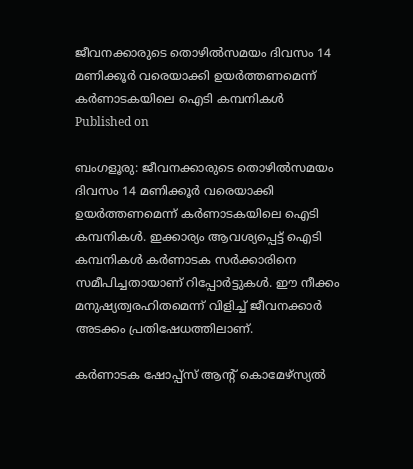ജീവനക്കാരുടെ തൊഴില്‍സമയം ദിവസം 14 മണിക്കൂര്‍ വരെയാക്കി ഉയര്‍ത്തണമെന്ന് കര്‍ണാടകയിലെ ഐടി കമ്പനികള്‍
Published on

ബംഗളൂരു: ജീവനക്കാരുടെ തൊഴില്‍സമയം ദിവസം 14 മണിക്കൂര്‍ വരെയാക്കി ഉയര്‍ത്തണമെന്ന് കര്‍ണാടകയിലെ ഐടി കമ്പനികള്‍. ഇക്കാര്യം ആവശ്യപ്പെട്ട് ഐടി കമ്പനികള്‍ കര്‍ണാടക സര്‍ക്കാരിനെ സമീപിച്ചതായാണ് റിപ്പോര്‍ട്ടുകള്‍. ഈ നീക്കം മനുഷ്യത്വരഹിതമെന്ന് വിളിച്ച് ജീവനക്കാര്‍ അടക്കം പ്രതിഷേധത്തിലാണ്.

കര്‍ണാടക ഷോപ്പ്‌സ് ആന്റ് കൊമേഴ്‌സ്യല്‍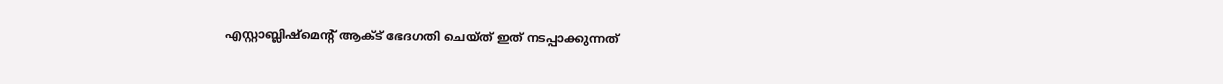എസ്റ്റാബ്ലിഷ്‌മെന്റ് ആക്ട് ഭേദഗതി ചെയ്ത് ഇത് നടപ്പാക്കുന്നത്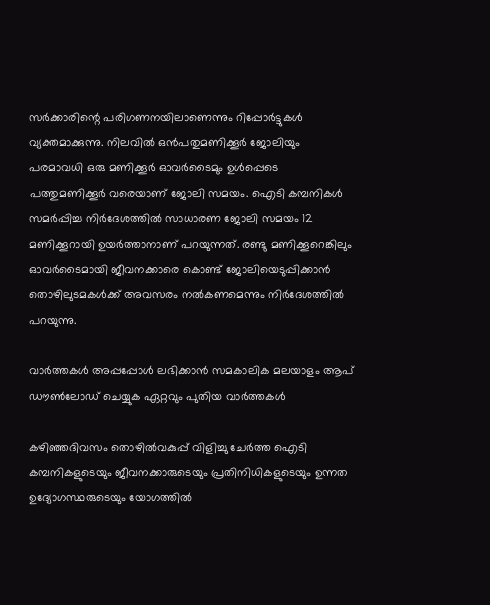സര്‍ക്കാരിന്റെ പരിഗണനയിലാണെന്നും റിപ്പോര്‍ട്ടുകള്‍ വ്യക്തമാക്കുന്നു. നിലവില്‍ ഒന്‍പതുമണിക്കൂര്‍ ജോലിയും പരമാവധി ഒരു മണിക്കൂര്‍ ഓവര്‍ടൈമും ഉള്‍പ്പെടെ പത്തുമണിക്കൂര്‍ വരെയാണ് ജോലി സമയം. ഐടി കമ്പനികള്‍ സമര്‍പ്പിച്ച നിര്‍ദേശത്തില്‍ സാധാരണ ജോലി സമയം 12 മണിക്കൂറായി ഉയര്‍ത്താനാണ് പറയുന്നത്. രണ്ടു മണിക്കൂറെങ്കിലും ഓവര്‍ടൈമായി ജീവനക്കാരെ കൊണ്ട് ജോലിയെടുപ്പിക്കാന്‍ തൊഴിലുടമകള്‍ക്ക് അവസരം നല്‍കണമെന്നും നിര്‍ദേശത്തില്‍ പറയുന്നു.

വാര്‍ത്തകള്‍ അപ്പപ്പോള്‍ ലഭിക്കാന്‍ സമകാലിക മലയാളം ആപ് ഡൗണ്‍ലോഡ് ചെയ്യുക ഏറ്റവും പുതിയ വാര്‍ത്തകള്‍

കഴിഞ്ഞദിവസം തൊഴില്‍വകുപ്പ് വിളിച്ചു ചേര്‍ത്ത ഐടി കമ്പനികളുടെയും ജീവനക്കാരുടെയും പ്രതിനിധികളുടെയും ഉന്നത ഉദ്യോഗസ്ഥരുടെയും യോഗത്തില്‍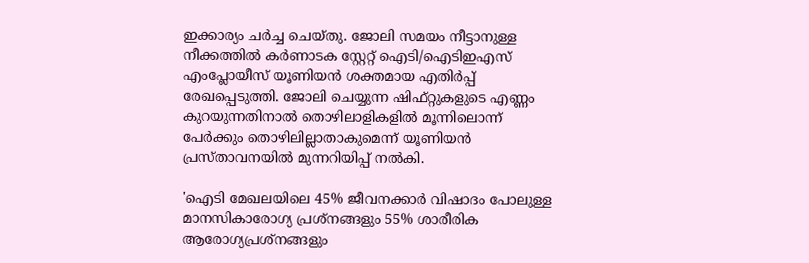ഇക്കാര്യം ചര്‍ച്ച ചെയ്തു. ജോലി സമയം നീട്ടാനുള്ള നീക്കത്തില്‍ കര്‍ണാടക സ്റ്റേറ്റ് ഐടി/ഐടിഇഎസ് എംപ്ലോയീസ് യൂണിയന്‍ ശക്തമായ എതിര്‍പ്പ് രേഖപ്പെടുത്തി. ജോലി ചെയ്യുന്ന ഷിഫ്റ്റുകളുടെ എണ്ണം കുറയുന്നതിനാല്‍ തൊഴിലാളികളില്‍ മൂന്നിലൊന്ന് പേര്‍ക്കും തൊഴിലില്ലാതാകുമെന്ന് യൂണിയന്‍ പ്രസ്താവനയില്‍ മുന്നറിയിപ്പ് നല്‍കി.

'ഐടി മേഖലയിലെ 45% ജീവനക്കാര്‍ വിഷാദം പോലുള്ള മാനസികാരോഗ്യ പ്രശ്നങ്ങളും 55% ശാരീരിക ആരോഗ്യപ്രശ്നങ്ങളും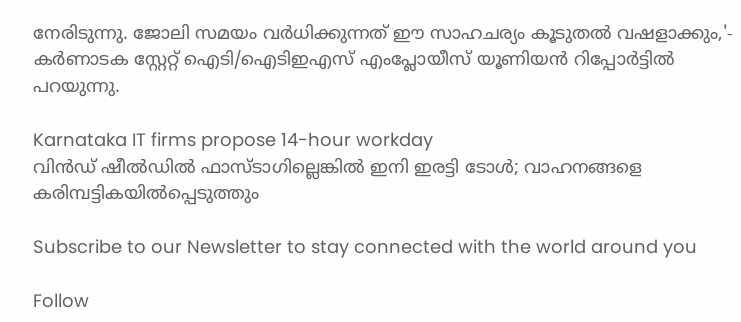നേരിടുന്നു. ജോലി സമയം വര്‍ധിക്കുന്നത് ഈ സാഹചര്യം കൂടുതല്‍ വഷളാക്കും,'- കര്‍ണാടക സ്റ്റേറ്റ് ഐടി/ഐടിഇഎസ് എംപ്ലോയീസ് യൂണിയന്‍ റിപ്പോര്‍ട്ടില്‍ പറയുന്നു.

Karnataka IT firms propose 14-hour workday
വിൻഡ് ഷീൽഡിൽ ഫാസ്ടാഗില്ലെങ്കിൽ ഇനി ഇരട്ടി ടോൾ; വാഹനങ്ങളെ കരിമ്പട്ടികയിൽപ്പെടുത്തും

Subscribe to our Newsletter to stay connected with the world around you

Follow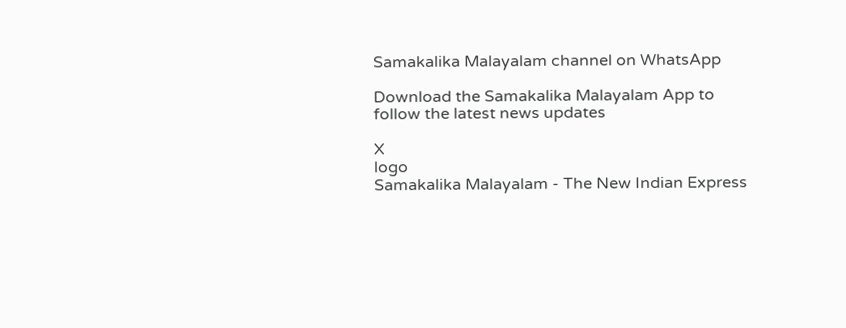Samakalika Malayalam channel on WhatsApp

Download the Samakalika Malayalam App to follow the latest news updates

X
logo
Samakalika Malayalam - The New Indian Express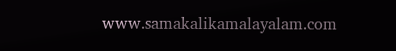www.samakalikamalayalam.com